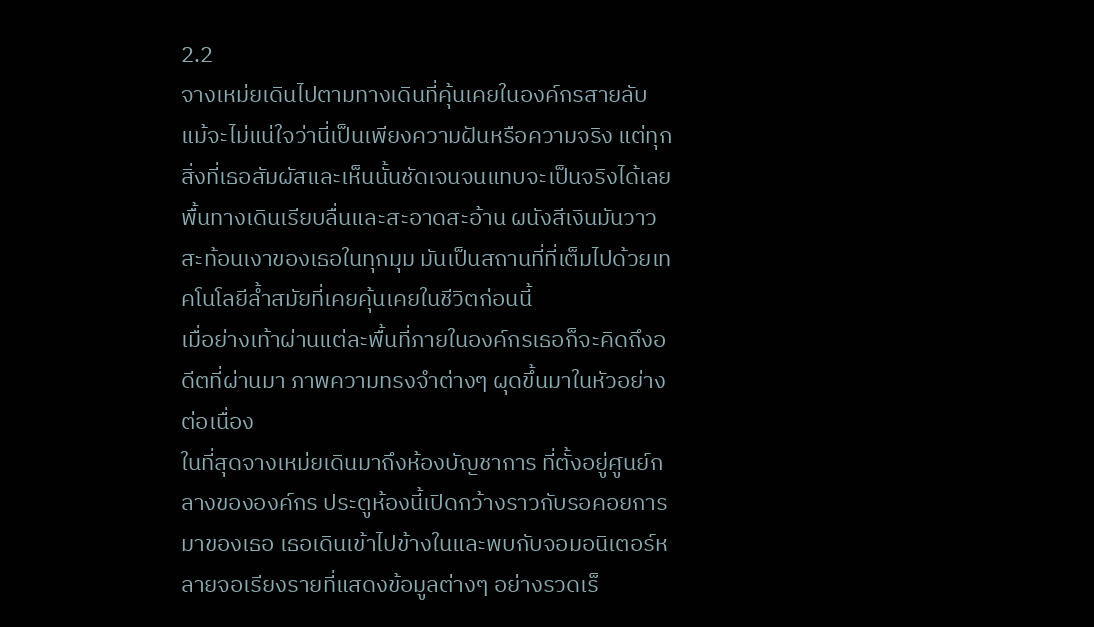2.2
จางเหม่ยเดินไปตามทางเดินที่คุ้นเคยในองค์กรสายลับ แม้จะไม่แน่ใจว่านี่เป็นเพียงความฝันหรือความจริง แต่ทุกสิ่งที่เธอสัมผัสและเห็นนั้นชัดเจนจนแทบจะเป็นจริงได้เลย พื้นทางเดินเรียบลื่นและสะอาดสะอ้าน ผนังสีเงินมันวาวสะท้อนเงาของเธอในทุกมุม มันเป็นสถานที่ที่เต็มไปด้วยเทคโนโลยีล้ำสมัยที่เคยคุ้นเคยในชีวิตก่อนนี้
เมื่อย่างเท้าผ่านแต่ละพื้นที่ภายในองค์กรเธอก็จะคิดถึงอดีตที่ผ่านมา ภาพความทรงจำต่างๆ ผุดขึ้นมาในหัวอย่างต่อเนื่อง
ในที่สุดจางเหม่ยเดินมาถึงห้องบัญชาการ ที่ตั้งอยู่ศูนย์กลางขององค์กร ประตูห้องนี้เปิดกว้างราวกับรอคอยการมาของเธอ เธอเดินเข้าไปข้างในและพบกับจอมอนิเตอร์หลายจอเรียงรายที่แสดงข้อมูลต่างๆ อย่างรวดเร็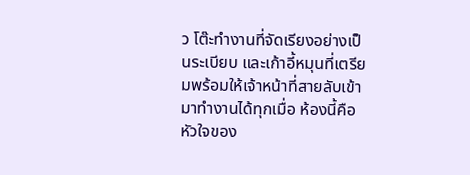ว โต๊ะทำงานที่จัดเรียงอย่างเป็นระเบียบ และเก้าอี้หมุนที่เตรียมพร้อมให้เจ้าหน้าที่สายลับเข้ามาทำงานได้ทุกเมื่อ ห้องนี้คือหัวใจของ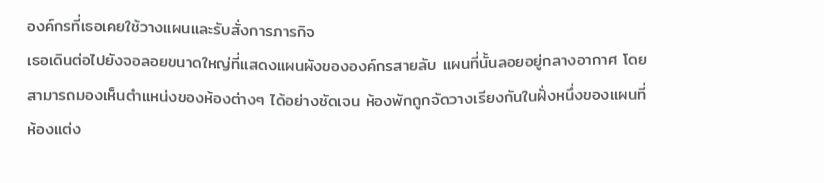องค์กรที่เธอเคยใช้วางแผนและรับสั่งการภารกิจ
เธอเดินต่อไปยังจอลอยขนาดใหญ่ที่แสดงแผนผังขององค์กรสายลับ แผนที่นั้นลอยอยู่กลางอากาศ โดยสามารถมองเห็นตำแหน่งของห้องต่างๆ ได้อย่างชัดเจน ห้องพักถูกจัดวางเรียงกันในฝั่งหนึ่งของแผนที่
ห้องแต่ง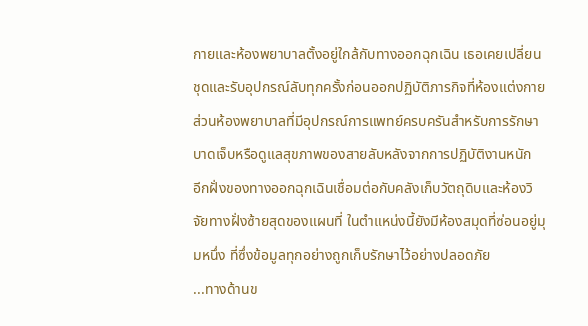กายและห้องพยาบาลตั้งอยู่ใกล้กับทางออกฉุกเฉิน เธอเคยเปลี่ยนชุดและรับอุปกรณ์ลับทุกครั้งก่อนออกปฏิบัติภารกิจที่ห้องแต่งกาย ส่วนห้องพยาบาลที่มีอุปกรณ์การแพทย์ครบครันสำหรับการรักษาบาดเจ็บหรือดูแลสุขภาพของสายลับหลังจากการปฏิบัติงานหนัก
อีกฝั่งของทางออกฉุกเฉินเชื่อมต่อกับคลังเก็บวัตถุดิบและห้องวิจัยทางฝั่งซ้ายสุดของแผนที่ ในตำแหน่งนี้ยังมีห้องสมุดที่ซ่อนอยู่มุมหนึ่ง ที่ซึ่งข้อมูลทุกอย่างถูกเก็บรักษาไว้อย่างปลอดภัย
...ทางด้านข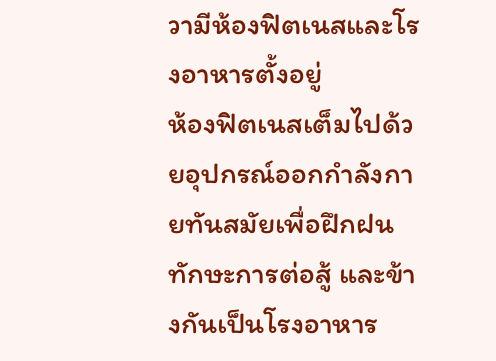วามีห้องฟิตเนสและโรงอาหารตั้งอยู่
ห้องฟิตเนสเต็มไปด้วยอุปกรณ์ออกกำลังกายทันสมัยเพื่อฝึกฝนทักษะการต่อสู้ และข้างกันเป็นโรงอาหาร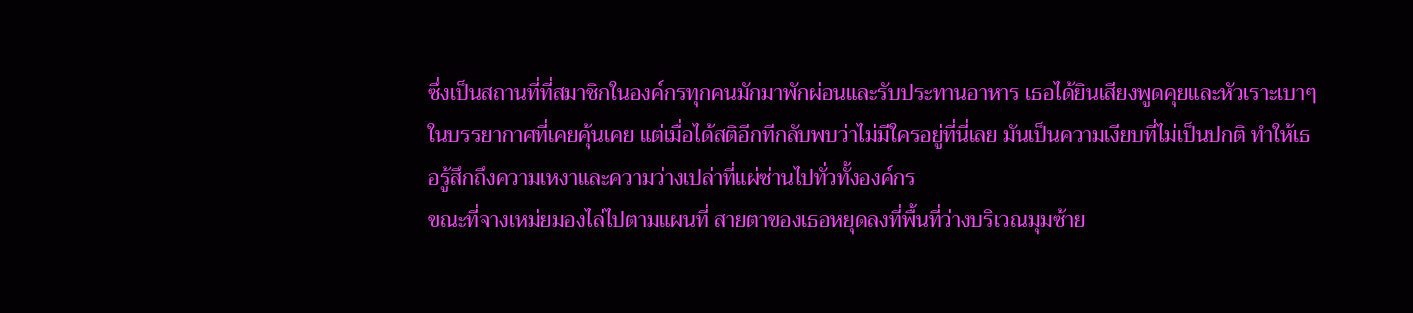ซึ่งเป็นสถานที่ที่สมาชิกในองค์กรทุกคนมักมาพักผ่อนและรับประทานอาหาร เธอได้ยินเสียงพูดคุยและหัวเราะเบาๆ ในบรรยากาศที่เคยคุ้นเคย แต่เมื่อได้สติอีกทีกลับพบว่าไม่มีใครอยู่ที่นี่เลย มันเป็นความเงียบที่ไม่เป็นปกติ ทำให้เธอรู้สึกถึงความเหงาและความว่างเปล่าที่แผ่ซ่านไปทั่วทั้งองค์กร
ขณะที่จางเหม่ยมองไล่ไปตามแผนที่ สายตาของเธอหยุดลงที่พื้นที่ว่างบริเวณมุมซ้าย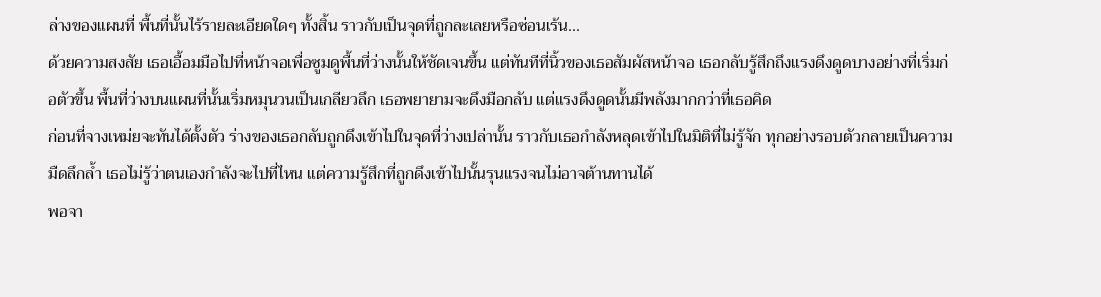ล่างของแผนที่ พื้นที่นั้นไร้รายละเอียดใดๆ ทั้งสิ้น ราวกับเป็นจุดที่ถูกละเลยหรือซ่อนเร้น...
ด้วยความสงสัย เธอเอื้อมมือไปที่หน้าจอเพื่อซูมดูพื้นที่ว่างนั้นให้ชัดเจนขึ้น แต่ทันทีที่นิ้วของเธอสัมผัสหน้าจอ เธอกลับรู้สึกถึงแรงดึงดูดบางอย่างที่เริ่มก่อตัวขึ้น พื้นที่ว่างบนแผนที่นั้นเริ่มหมุนวนเป็นเกลียวลึก เธอพยายามจะดึงมือกลับ แต่แรงดึงดูดนั้นมีพลังมากกว่าที่เธอคิด
ก่อนที่จางเหม่ยจะทันได้ตั้งตัว ร่างของเธอกลับถูกดึงเข้าไปในจุดที่ว่างเปล่านั้น ราวกับเธอกำลังหลุดเข้าไปในมิติที่ไม่รู้จัก ทุกอย่างรอบตัวกลายเป็นความมืดลึกล้ำ เธอไม่รู้ว่าตนเองกำลังจะไปที่ไหน แต่ความรู้สึกที่ถูกดึงเข้าไปนั้นรุนแรงจนไม่อาจต้านทานได้
พอจา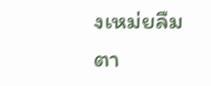งเหม่ยลืมตา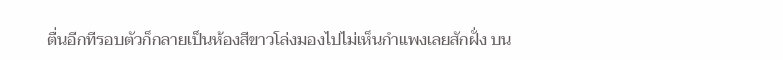ตื่นอีกทีรอบตัวก็กลายเป็นห้องสีขาวโล่งมองไปไม่เห็นกำแพงเลยสักฝั่ง บน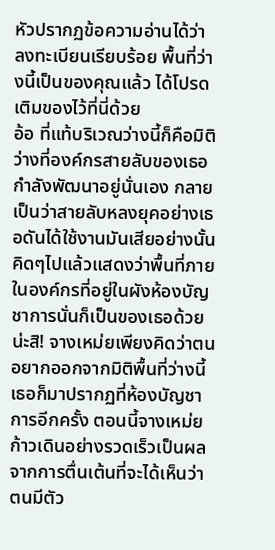หัวปรากฏข้อความอ่านได้ว่า ลงทะเบียนเรียบร้อย พื้นที่ว่างนี้เป็นของคุณแล้ว ได้โปรดเติมของไว้ที่นี่ด้วย
อ้อ ที่แท้บริเวณว่างนี้ก็คือมิติว่างที่องค์กรสายลับของเธอกำลังพัฒนาอยู่นั่นเอง กลายเป็นว่าสายลับหลงยุคอย่างเธอดันได้ใช้งานมันเสียอย่างนั้น คิดๆไปแล้วแสดงว่าพื้นที่ภายในองค์กรที่อยู่ในผังห้องบัญชาการนั่นก็เป็นของเธอด้วยน่ะสิ! จางเหม่ยเพียงคิดว่าตนอยากออกจากมิติพื้นที่ว่างนี้เธอก็มาปรากฏที่ห้องบัญชาการอีกครั้ง ตอนนี้จางเหม่ยก้าวเดินอย่างรวดเร็วเป็นผลจากการตื่นเต้นที่จะได้เห็นว่าตนมีตัว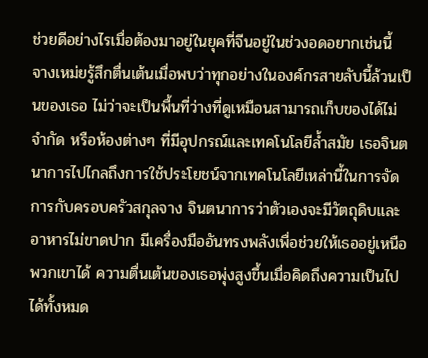ช่วยดีอย่างไรเมื่อต้องมาอยู่ในยุคที่จีนอยู่ในช่วงอดอยากเช่นนี้
จางเหม่ยรู้สึกตื่นเต้นเมื่อพบว่าทุกอย่างในองค์กรสายลับนี้ล้วนเป็นของเธอ ไม่ว่าจะเป็นพื้นที่ว่างที่ดูเหมือนสามารถเก็บของได้ไม่จำกัด หรือห้องต่างๆ ที่มีอุปกรณ์และเทคโนโลยีล้ำสมัย เธอจินตนาการไปไกลถึงการใช้ประโยชน์จากเทคโนโลยีเหล่านี้ในการจัดการกับครอบครัวสกุลจาง จินตนาการว่าตัวเองจะมีวัตถุดิบและอาหารไม่ขาดปาก มีเครื่องมืออันทรงพลังเพื่อช่วยให้เธออยู่เหนือพวกเขาได้ ความตื่นเต้นของเธอพุ่งสูงขึ้นเมื่อคิดถึงความเป็นไปได้ทั้งหมด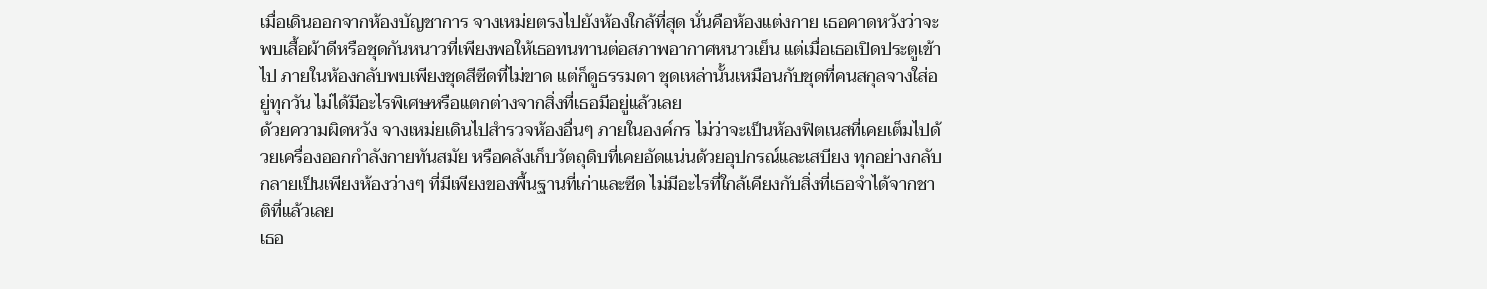เมื่อเดินออกจากห้องบัญชาการ จางเหม่ยตรงไปยังห้องใกล้ที่สุด นั่นคือห้องแต่งกาย เธอคาดหวังว่าจะพบเสื้อผ้าดีหรือชุดกันหนาวที่เพียงพอให้เธอทนทานต่อสภาพอากาศหนาวเย็น แต่เมื่อเธอเปิดประตูเข้าไป ภายในห้องกลับพบเพียงชุดสีซีดที่ไม่ขาด แต่ก็ดูธรรมดา ชุดเหล่านั้นเหมือนกับชุดที่คนสกุลจางใส่อยู่ทุกวัน ไม่ได้มีอะไรพิเศษหรือแตกต่างจากสิ่งที่เธอมีอยู่แล้วเลย
ด้วยความผิดหวัง จางเหม่ยเดินไปสำรวจห้องอื่นๆ ภายในองค์กร ไม่ว่าจะเป็นห้องฟิตเนสที่เคยเต็มไปด้วยเครื่องออกกำลังกายทันสมัย หรือคลังเก็บวัตถุดิบที่เคยอัดแน่นด้วยอุปกรณ์และเสบียง ทุกอย่างกลับกลายเป็นเพียงห้องว่างๆ ที่มีเพียงของพื้นฐานที่เก่าและซีด ไม่มีอะไรที่ใกล้เคียงกับสิ่งที่เธอจำได้จากชาติที่แล้วเลย
เธอ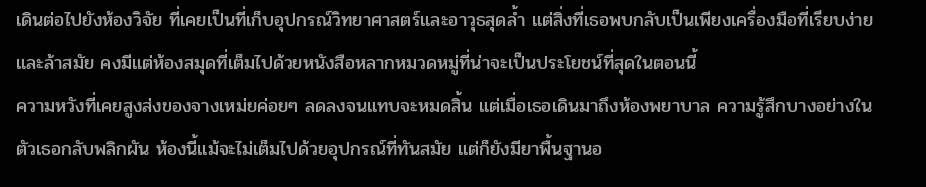เดินต่อไปยังห้องวิจัย ที่เคยเป็นที่เก็บอุปกรณ์วิทยาศาสตร์และอาวุธสุดล้ำ แต่สิ่งที่เธอพบกลับเป็นเพียงเครื่องมือที่เรียบง่ายและล้าสมัย คงมีแต่ห้องสมุดที่เต็มไปด้วยหนังสือหลากหมวดหมู่ที่น่าจะเป็นประโยชน์ที่สุดในตอนนี้
ความหวังที่เคยสูงส่งของจางเหม่ยค่อยๆ ลดลงจนแทบจะหมดสิ้น แต่เมื่อเธอเดินมาถึงห้องพยาบาล ความรู้สึกบางอย่างในตัวเธอกลับพลิกผัน ห้องนี้แม้จะไม่เต็มไปด้วยอุปกรณ์ที่ทันสมัย แต่ก็ยังมียาพื้นฐานอ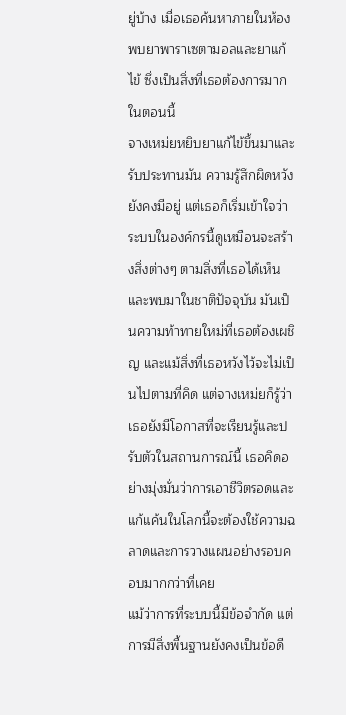ยู่บ้าง เมื่อเธอค้นหาภายในห้อง พบยาพาราเซตามอลและยาแก้ไข้ ซึ่งเป็นสิ่งที่เธอต้องการมากในตอนนี้
จางเหม่ยหยิบยาแก้ไข้ขึ้นมาและรับประทานมัน ความรู้สึกผิดหวังยังคงมีอยู่ แต่เธอก็เริ่มเข้าใจว่าระบบในองค์กรนี้ดูเหมือนจะสร้างสิ่งต่างๆ ตามสิ่งที่เธอได้เห็นและพบมาในชาติปัจจุบัน มันเป็นความท้าทายใหม่ที่เธอต้องเผชิญ และแม้สิ่งที่เธอหวังไว้จะไม่เป็นไปตามที่คิด แต่จางเหม่ยก็รู้ว่าเธอยังมีโอกาสที่จะเรียนรู้และปรับตัวในสถานการณ์นี้ เธอคิดอย่างมุ่งมั่นว่าการเอาชีวิตรอดและแก้แค้นในโลกนี้จะต้องใช้ความฉลาดและการวางแผนอย่างรอบคอบมากกว่าที่เคย
แม้ว่าการที่ระบบนี้มีข้อจำกัด แต่การมีสิ่งพื้นฐานยังคงเป็นข้อดี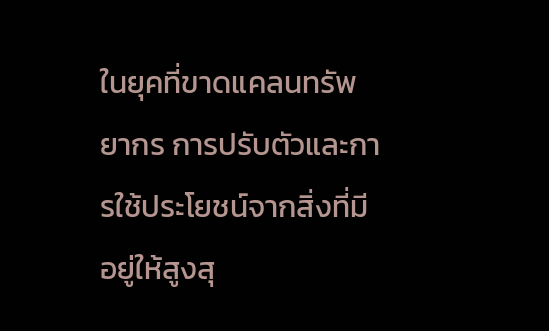ในยุคที่ขาดแคลนทรัพยากร การปรับตัวและการใช้ประโยชน์จากสิ่งที่มีอยู่ให้สูงสุ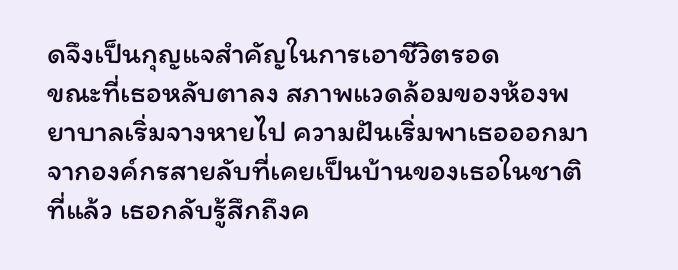ดจึงเป็นกุญแจสำคัญในการเอาชีวิตรอด
ขณะที่เธอหลับตาลง สภาพแวดล้อมของห้องพยาบาลเริ่มจางหายไป ความฝันเริ่มพาเธอออกมาจากองค์กรสายลับที่เคยเป็นบ้านของเธอในชาติที่แล้ว เธอกลับรู้สึกถึงค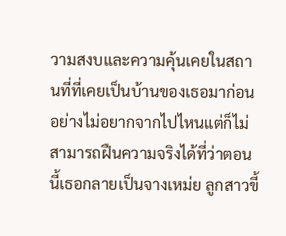วามสงบและความคุ้นเคยในสถานที่ที่เคยเป็นบ้านของเธอมาก่อนอย่างไม่อยากจากไปไหนแต่ก็ไม่สามารถฝืนความจริงได้ที่ว่าตอนนี้เธอกลายเป็นจางเหม่ย ลูกสาวขี้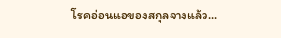โรคอ่อนแอของสกุลจางแล้ว...